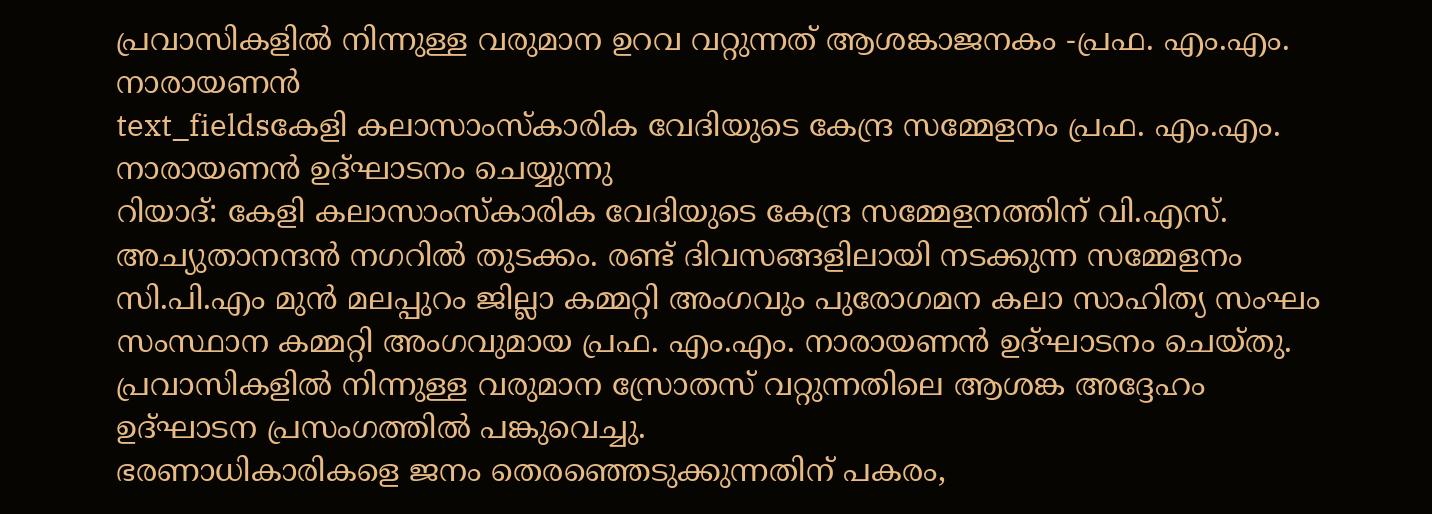പ്രവാസികളിൽ നിന്നുള്ള വരുമാന ഉറവ വറ്റുന്നത് ആശങ്കാജനകം -പ്രഫ. എം.എം. നാരായണൻ
text_fieldsകേളി കലാസാംസ്കാരിക വേദിയുടെ കേന്ദ്ര സമ്മേളനം പ്രഫ. എം.എം. നാരായണൻ ഉദ്ഘാടനം ചെയ്യുന്നു
റിയാദ്: കേളി കലാസാംസ്കാരിക വേദിയുടെ കേന്ദ്ര സമ്മേളനത്തിന് വി.എസ്. അച്യുതാനന്ദൻ നഗറിൽ തുടക്കം. രണ്ട് ദിവസങ്ങളിലായി നടക്കുന്ന സമ്മേളനം സി.പി.എം മുൻ മലപ്പുറം ജില്ലാ കമ്മറ്റി അംഗവും പുരോഗമന കലാ സാഹിത്യ സംഘം സംസ്ഥാന കമ്മറ്റി അംഗവുമായ പ്രഫ. എം.എം. നാരായണൻ ഉദ്ഘാടനം ചെയ്തു. പ്രവാസികളിൽ നിന്നുള്ള വരുമാന സ്രോതസ് വറ്റുന്നതിലെ ആശങ്ക അദ്ദേഹം ഉദ്ഘാടന പ്രസംഗത്തിൽ പങ്കുവെച്ചു.
ഭരണാധികാരികളെ ജനം തെരഞ്ഞെടുക്കുന്നതിന് പകരം,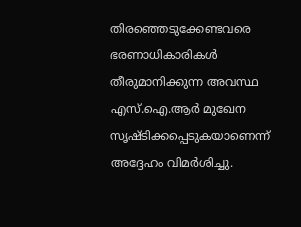തിരഞ്ഞെടുക്കേണ്ടവരെ ഭരണാധികാരികൾ തീരുമാനിക്കുന്ന അവസ്ഥ എസ്.ഐ.ആർ മുഖേന സൃഷ്ടിക്കപ്പെടുകയാണെന്ന് അദ്ദേഹം വിമർശിച്ചു.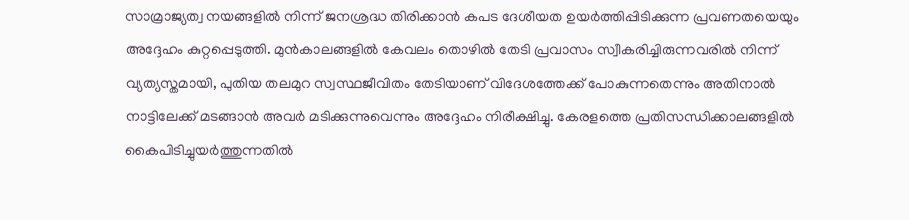സാമ്രാജ്യത്വ നയങ്ങളിൽ നിന്ന് ജനശ്രദ്ധ തിരിക്കാൻ കപട ദേശീയത ഉയർത്തിപ്പിടിക്കുന്ന പ്രവണതയെയും അദ്ദേഹം കുറ്റപ്പെടുത്തി. മുൻകാലങ്ങളിൽ കേവലം തൊഴിൽ തേടി പ്രവാസം സ്വീകരിച്ചിരുന്നവരിൽ നിന്ന് വ്യത്യസ്തമായി, പുതിയ തലമുറ സ്വസ്ഥജീവിതം തേടിയാണ് വിദേശത്തേക്ക് പോകുന്നതെന്നും അതിനാൽ നാട്ടിലേക്ക് മടങ്ങാൻ അവർ മടിക്കുന്നുവെന്നും അദ്ദേഹം നിരീക്ഷിച്ചു. കേരളത്തെ പ്രതിസന്ധിക്കാലങ്ങളിൽ കൈപിടിച്ചുയർത്തുന്നതിൽ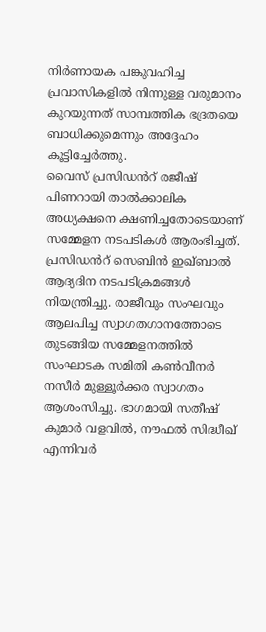നിർണായക പങ്കുവഹിച്ച പ്രവാസികളിൽ നിന്നുള്ള വരുമാനം കുറയുന്നത് സാമ്പത്തിക ഭദ്രതയെ ബാധിക്കുമെന്നും അദ്ദേഹം കൂട്ടിച്ചേർത്തു.
വൈസ് പ്രസിഡൻറ് രജീഷ് പിണറായി താൽക്കാലിക അധ്യക്ഷനെ ക്ഷണിച്ചതോടെയാണ് സമ്മേളന നടപടികൾ ആരംഭിച്ചത്. പ്രസിഡൻറ് സെബിൻ ഇഖ്ബാൽ ആദ്യദിന നടപടിക്രമങ്ങൾ നിയന്ത്രിച്ചു. രാജീവും സംഘവും ആലപിച്ച സ്വാഗതഗാനത്തോടെ തുടങ്ങിയ സമ്മേളനത്തിൽ സംഘാടക സമിതി കൺവീനർ നസീർ മുള്ളൂർക്കര സ്വാഗതം ആശംസിച്ചു. ഭാഗമായി സതീഷ് കുമാർ വളവിൽ, നൗഫൽ സിദ്ധീഖ് എന്നിവർ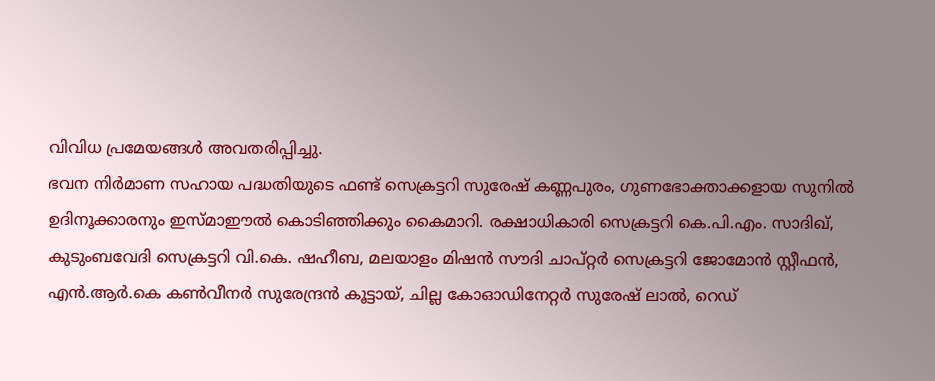വിവിധ പ്രമേയങ്ങൾ അവതരിപ്പിച്ചു.
ഭവന നിർമാണ സഹായ പദ്ധതിയുടെ ഫണ്ട് സെക്രട്ടറി സുരേഷ് കണ്ണപുരം, ഗുണഭോക്താക്കളായ സുനിൽ ഉദിനൂക്കാരനും ഇസ്മാഈൽ കൊടിഞ്ഞിക്കും കൈമാറി. രക്ഷാധികാരി സെക്രട്ടറി കെ.പി.എം. സാദിഖ്, കുടുംബവേദി സെക്രട്ടറി വി.കെ. ഷഹീബ, മലയാളം മിഷൻ സൗദി ചാപ്റ്റർ സെക്രട്ടറി ജോമോൻ സ്റ്റീഫൻ, എൻ.ആർ.കെ കൺവീനർ സുരേന്ദ്രൻ കൂട്ടായ്, ചില്ല കോഓഡിനേറ്റർ സുരേഷ് ലാൽ, റെഡ്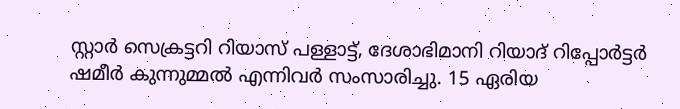സ്റ്റാർ സെക്രട്ടറി റിയാസ് പള്ളാട്ട്, ദേശാഭിമാനി റിയാദ് റിപ്പോർട്ടർ ഷമീർ കുന്നുമ്മൽ എന്നിവർ സംസാരിച്ചു. 15 ഏരിയ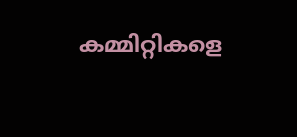കമ്മിറ്റികളെ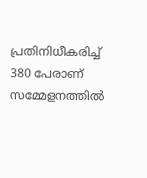പ്രതിനിധീകരിച്ച് 380 പേരാണ് സമ്മേളനത്തിൽ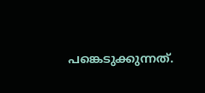പങ്കെടുക്കുന്നത്.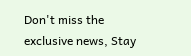Don't miss the exclusive news, Stay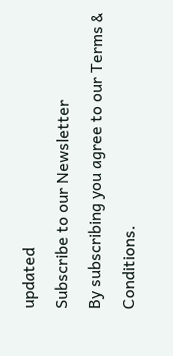updated
Subscribe to our Newsletter
By subscribing you agree to our Terms & Conditions.